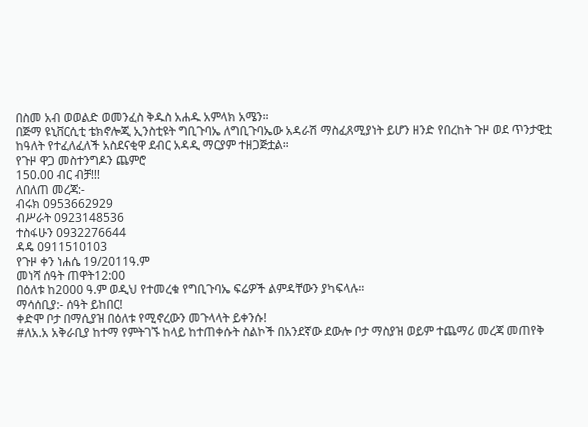በስመ አብ ወወልድ ወመንፈስ ቅዱስ አሐዱ አምላክ አሜን።
በጅማ ዩኒቨርሲቲ ቴክኖሎጂ ኢንስቲዩት ግቢጉባኤ ለግቢጉባኤው አዳራሽ ማስፈጸሚያነት ይሆን ዘንድ የበረከት ጉዞ ወደ ጥንታዊቷ ከዓለት የተፈለፈለች አስደናቂዋ ደብር አዳዲ ማርያም ተዘጋጅቷል።
የጉዞ ዋጋ መስተንግዶን ጨምሮ
150.00 ብር ብቻ!!!
ለበለጠ መረጃ:-
ብሩክ 0953662929
ብሥራት 0923148536
ተስፋሁን 0932276644
ዳዴ 0911510103
የጉዞ ቀን ነሐሴ 19/2011ዓ.ም
መነሻ ሰዓት ጠዋት12:00
በዕለቱ ከ2000 ዓ.ም ወዲህ የተመረቁ የግቢጉባኤ ፍሬዎች ልምዳቸውን ያካፍላሉ።
ማሳሰቢያ:- ሰዓት ይከበር!
ቀድሞ ቦታ በማሲያዝ በዕለቱ የሚኖረውን መጉላላት ይቀንሱ!
#ለአ.አ አቅራቢያ ከተማ የምትገኙ ከላይ ከተጠቀሱት ስልኮች በአንደኛው ደውሎ ቦታ ማስያዝ ወይም ተጨማሪ መረጃ መጠየቅ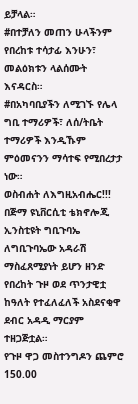ይቻላል።
#በተቻለን መጠን ሁላችንም የበረከቱ ተሳታፊ እንሁን፣ መልዕክቱን ላልሰሙት እናዳርስ።
#በአካባቢያችን ለሚገኙ የሌላ ግቢ ተማሪዎች፣ ለሰ/ትቤት ተማሪዎች እንዲኹም ምዕመናንን ማሳተፍ የሚበረታታ ነው።
ወስብሐት ለእግዚአብሔር!!!
በጅማ ዩኒቨርሲቲ ቴክኖሎጂ ኢንስቲዩት ግቢጉባኤ ለግቢጉባኤው አዳራሽ ማስፈጸሚያነት ይሆን ዘንድ የበረከት ጉዞ ወደ ጥንታዊቷ ከዓለት የተፈለፈለች አስደናቂዋ ደብር አዳዲ ማርያም ተዘጋጅቷል።
የጉዞ ዋጋ መስተንግዶን ጨምሮ
150.00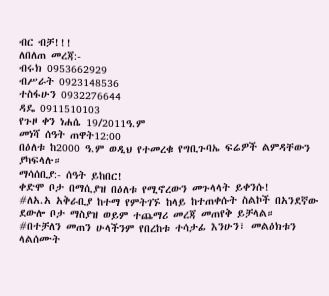ብር ብቻ!!!
ለበለጠ መረጃ:-
ብሩክ 0953662929
ብሥራት 0923148536
ተስፋሁን 0932276644
ዳዴ 0911510103
የጉዞ ቀን ነሐሴ 19/2011ዓ.ም
መነሻ ሰዓት ጠዋት12:00
በዕለቱ ከ2000 ዓ.ም ወዲህ የተመረቁ የግቢጉባኤ ፍሬዎች ልምዳቸውን ያካፍላሉ።
ማሳሰቢያ:- ሰዓት ይከበር!
ቀድሞ ቦታ በማሲያዝ በዕለቱ የሚኖረውን መጉላላት ይቀንሱ!
#ለአ.አ አቅራቢያ ከተማ የምትገኙ ከላይ ከተጠቀሱት ስልኮች በአንደኛው ደውሎ ቦታ ማስያዝ ወይም ተጨማሪ መረጃ መጠየቅ ይቻላል።
#በተቻለን መጠን ሁላችንም የበረከቱ ተሳታፊ እንሁን፣ መልዕክቱን ላልሰሙት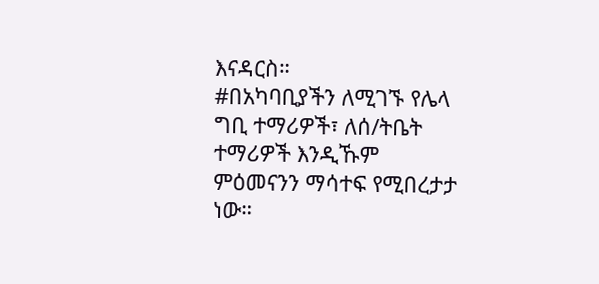እናዳርስ።
#በአካባቢያችን ለሚገኙ የሌላ ግቢ ተማሪዎች፣ ለሰ/ትቤት ተማሪዎች እንዲኹም ምዕመናንን ማሳተፍ የሚበረታታ ነው።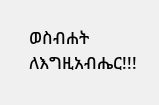ወስብሐት ለእግዚአብሔር!!!